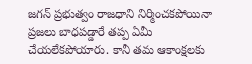జగన్ ప్రభుత్వం రాజధాని నిర్మించకపోయినా ప్రజలు బాధపడ్డారే తప్ప ఏమీ చేయలేకపోయారు. కానీ తమ ఆకాంక్షలకు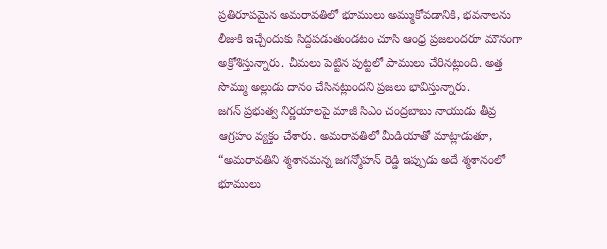ప్రతిరూపమైన అమరావతిలో భూములు అమ్ముకోవడానికి, భవనాలను లీజుకి ఇచ్చేందుకు సిద్దపడుతుండటం చూసి ఆంధ్ర ప్రజలందరూ మౌనంగా అక్రోశిస్తున్నారు. చీమలు పెట్టిన పుట్టలో పాములు చేరినట్లుంది. అత్త సొమ్ము అల్లుడు దానం చేసినట్లుందని ప్రజలు భావిస్తున్నారు.
జగన్ ప్రభుత్వ నిర్ణయాలపై మాజీ సిఎం చంద్రబాబు నాయుడు తీవ్ర ఆగ్రహం వ్యక్తం చేశారు. అమరావతిలో మీడియాతో మాట్లాడుతూ, “అమరావతిని శ్మశానమన్న జగన్మోహన్ రెడ్డి ఇప్పుడు అదే శ్మశానంలో భూములు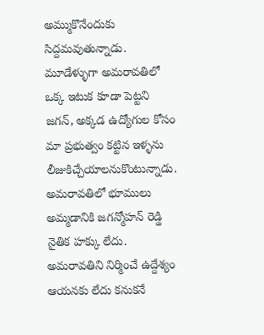అమ్ముకొనేందుకు సిద్దమవుతున్నాడు. మూడేళ్ళుగా అమరావతిలో ఒక్క ఇటుక కూడా పెట్టని జగన్, అక్కడ ఉద్యోగుల కోసం మా ప్రభుత్వం కట్టిన ఇళ్ళను లీజుకిచ్చేయాలనుకొంటున్నాడు. అమరావతిలో భూములు అమ్మడానికి జగన్మోహన్ రెడ్డి నైతిక హక్కు లేదు.
అమరావతిని నిర్మించే ఉద్దేశ్యం ఆయనకు లేదు కనుకనే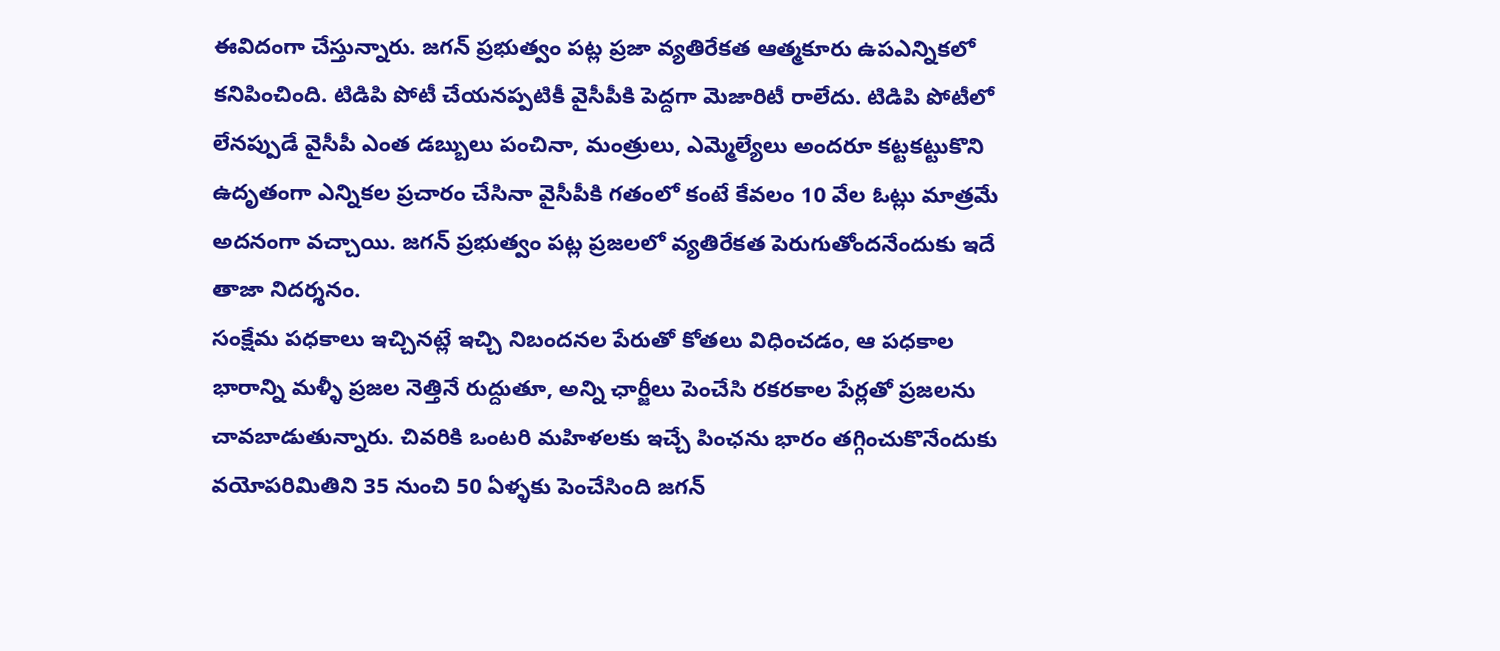ఈవిదంగా చేస్తున్నారు. జగన్ ప్రభుత్వం పట్ల ప్రజా వ్యతిరేకత ఆత్మకూరు ఉపఎన్నికలో కనిపించింది. టిడిపి పోటీ చేయనప్పటికీ వైసీపీకి పెద్దగా మెజారిటీ రాలేదు. టిడిపి పోటీలో లేనప్పుడే వైసీపీ ఎంత డబ్బులు పంచినా, మంత్రులు, ఎమ్మెల్యేలు అందరూ కట్టకట్టుకొని ఉదృతంగా ఎన్నికల ప్రచారం చేసినా వైసీపీకి గతంలో కంటే కేవలం 10 వేల ఓట్లు మాత్రమే అదనంగా వచ్చాయి. జగన్ ప్రభుత్వం పట్ల ప్రజలలో వ్యతిరేకత పెరుగుతోందనేందుకు ఇదే తాజా నిదర్శనం.
సంక్షేమ పధకాలు ఇచ్చినట్లే ఇచ్చి నిబందనల పేరుతో కోతలు విధించడం, ఆ పధకాల భారాన్ని మళ్ళీ ప్రజల నెత్తినే రుద్దుతూ, అన్ని ఛార్జీలు పెంచేసి రకరకాల పేర్లతో ప్రజలను చావబాడుతున్నారు. చివరికి ఒంటరి మహిళలకు ఇచ్చే పింఛను భారం తగ్గించుకొనేందుకు వయోపరిమితిని 35 నుంచి 50 ఏళ్ళకు పెంచేసింది జగన్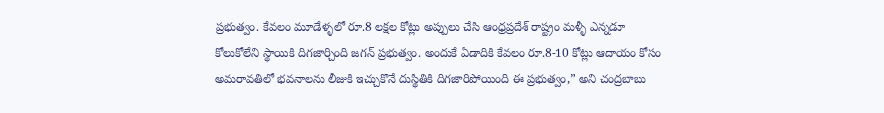ప్రభుత్వం. కేవలం మూడేళ్ళలో రూ.8 లక్షల కోట్లు అప్పులు చేసి ఆంధ్రప్రదేశ్ రాష్ట్రం మళ్ళీ ఎన్నడూ కోలుకోలేని స్థాయికి దిగజార్చింది జగన్ ప్రభుత్వం. అందుకే ఏడాదికి కేవలం రూ.8-10 కోట్లు ఆదాయం కోసం అమరావతిలో భవనాలను లీజుకి ఇచ్చుకొనే దుస్థితికి దిగజారిపోయింది ఈ ప్రభుత్వం,” అని చంద్రబాబు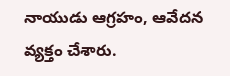నాయుడు ఆగ్రహం, ఆవేదన వ్యక్తం చేశారు.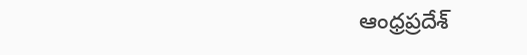ఆంధ్రప్రదేశ్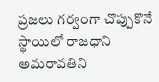ప్రజలు గర్వంగా చొప్పుకొనే స్థాయిలో రాజధాని అమరావతిని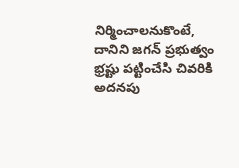నిర్మించాలనుకొంటే, దానిని జగన్ ప్రభుత్వం భ్రష్టు పట్టించేసి చివరికి అదనపు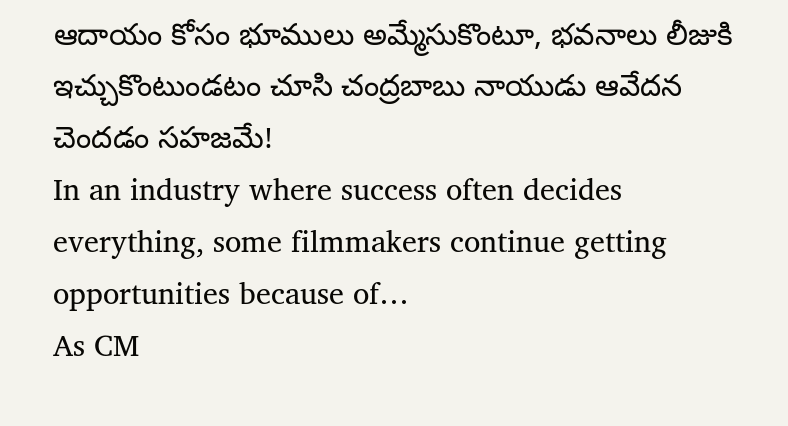ఆదాయం కోసం భూములు అమ్మేసుకొంటూ, భవనాలు లీజుకి ఇచ్చుకొంటుండటం చూసి చంద్రబాబు నాయుడు ఆవేదన చెందడం సహజమే!
In an industry where success often decides everything, some filmmakers continue getting opportunities because of…
As CM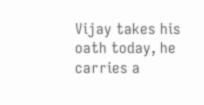Vijay takes his oath today, he carries a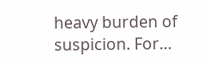heavy burden of suspicion. For…